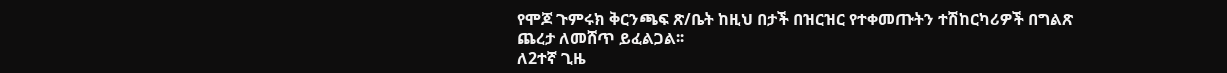የሞጆ ጉምሩክ ቅርንጫፍ ጽ/ቤት ከዚህ በታች በዝርዝር የተቀመጡትን ተሽከርካሪዎች በግልጽ ጨረታ ለመሸጥ ይፈልጋል፡፡
ለ2ተኛ ጊዜ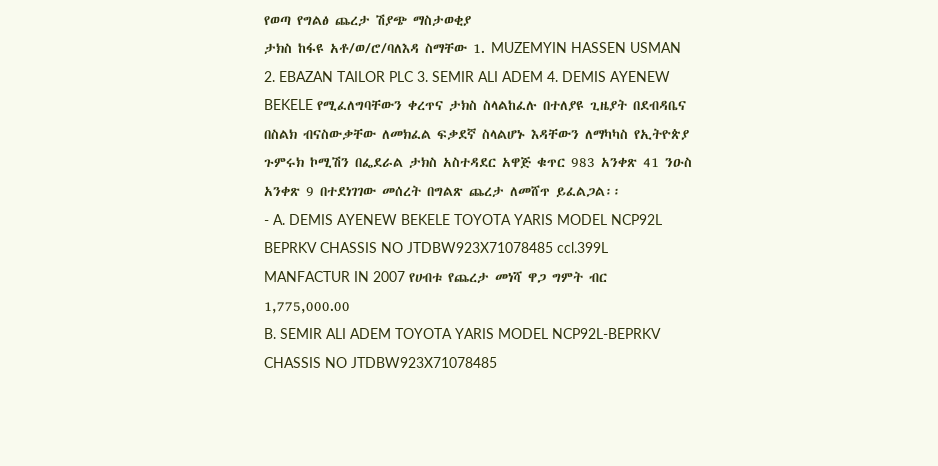የወጣ የግልፅ ጨረታ ሽያጭ ማስታወቂያ
ታክስ ከፋዩ አቶ/ወ/ሮ/ባለእዳ ስማቸው 1. MUZEMYIN HASSEN USMAN 2. EBAZAN TAILOR PLC 3. SEMIR ALI ADEM 4. DEMIS AYENEW BEKELE የሚፈለግባቸውን ቀረጥና ታክስ ስላልከፈሉ በተለያዩ ጊዜያት በደብዳቤና በስልክ ብናስውቃቸው ለመክፈል ፍቃደኛ ስላልሆኑ እዳቸውን ለማካካስ የኢትዮጵያ ጉምሩክ ኮሚሽን በፌደራል ታክስ አስተዳደር አዋጅ ቁጥር 983 አንቀጽ 41 ንዑስ አንቀጽ 9 በተደነገገው መሰረት በግልጽ ጨረታ ለመሸጥ ይፈልጋል፡፡
- A. DEMIS AYENEW BEKELE TOYOTA YARIS MODEL NCP92L BEPRKV CHASSIS NO JTDBW923X71078485 ccl.399L MANFACTUR IN 2007 የሀብቱ የጨረታ መነሻ ዋጋ ግምት ብር 1,775,000.00
B. SEMIR ALI ADEM TOYOTA YARIS MODEL NCP92L-BEPRKV CHASSIS NO JTDBW923X71078485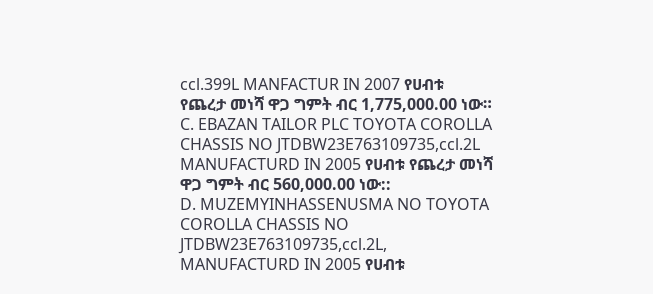ccl.399L MANFACTUR IN 2007 የሀብቱ የጨረታ መነሻ ዋጋ ግምት ብር 1,775,000.00 ነው።
C. EBAZAN TAILOR PLC TOYOTA COROLLA CHASSIS NO JTDBW23E763109735,ccl.2L MANUFACTURD IN 2005 የሀብቱ የጨረታ መነሻ ዋጋ ግምት ብር 560,000.00 ነው::
D. MUZEMYINHASSENUSMA NO TOYOTA COROLLA CHASSIS NO JTDBW23E763109735,ccl.2L, MANUFACTURD IN 2005 የሀብቱ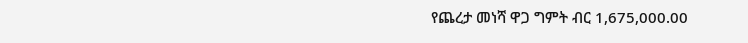የጨረታ መነሻ ዋጋ ግምት ብር 1,675,000.00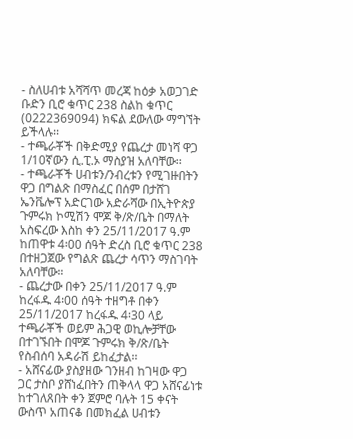- ስለሀብቱ አሻሻጥ መረጃ ከዕቃ አወጋገድ ቡድን ቢሮ ቁጥር 238 ስልከ ቁጥር (0222369094) ክፍል ደውለው ማግኘት ይችላሉ፡፡
- ተጫራቾች በቅድሚያ የጨረታ መነሻ ዋጋ 1/10ኛውን ሲ.ፒ.ኦ ማስያዝ አለባቸው፡፡
- ተጫራቾች ሀብቱን/ንብረቱን የሚገዙበትን ዋጋ በግልጽ በማስፈር በሰም በታሸገ ኤንቬሎፕ አድርገው አድራሻው በኢትዮጵያ ጉምሩክ ኮሚሽን ሞጆ ቅ/ጽ/ቤት በማለት አስፍረው እስከ ቀን 25/11/2017 ዓ.ም ከጠዋቱ 4፡00 ሰዓት ድረስ ቢሮ ቁጥር 238 በተዘጋጀው የግልጽ ጨረታ ሳጥን ማስገባት አለባቸው።
- ጨረታው በቀን 25/11/2017 ዓ.ም ከረፋዱ 4፡00 ሰዓት ተዘግቶ በቀን 25/11/2017 ከረፋዱ 4፡30 ላይ ተጫራቾች ወይም ሕጋዊ ወኪሎቻቸው በተገኙበት በሞጆ ጉምሩክ ቅ/ጽ/ቤት የስብሰባ አዳራሽ ይከፈታል፡፡
- አሸናፊው ያስያዘው ገንዘብ ከገዛው ዋጋ ጋር ታስቦ ያሸነፈበትን ጠቅላላ ዋጋ አሸናፊነቱ ከተገለጸበት ቀን ጀምሮ ባሉት 15 ቀናት ውስጥ አጠናቆ በመክፈል ሀብቱን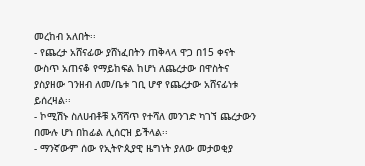መረከብ አለበት፡፡
- የጨረታ አሸናፊው ያሸነፈበትን ጠቅላላ ዋጋ በ15 ቀናት ውስጥ አጠናቆ የማይከፍል ከሆነ ለጨረታው በዋስትና ያስያዘው ገንዘብ ለመ/ቤቱ ገቢ ሆኖ የጨረታው አሸናፊነቱ ይሰረዛል፡፡
- ኮሚሽኑ ስለሀብቶቹ አሻሻጥ የተሻለ መንገድ ካገኘ ጨረታውን በሙሉ ሆነ በከፊል ሊሰርዝ ይችላል፡፡
- ማንኛውም ሰው የኢትዮጲያዊ ዜግነት ያለው መታወቂያ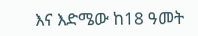እና እድሜው ከ18 ዓመት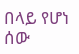በላይ የሆነ ሰው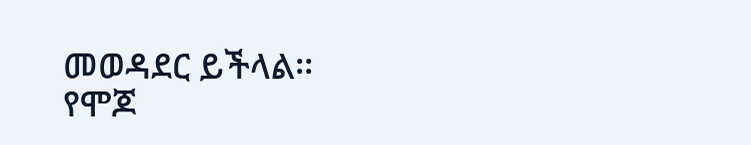መወዳደር ይችላል፡፡
የሞጆ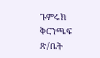ጉምሩክ ቅርንጫፍ ጽ/ቤት